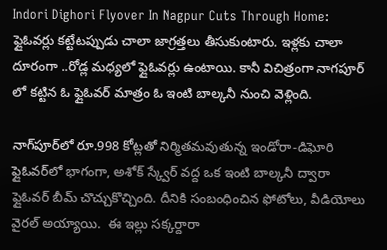Indori Dighori Flyover In Nagpur Cuts Through Home: ఫ్లైఓవర్లు కట్టేటప్పుడు చాలా జాగ్రత్తలు తీసుకుంటారు. ఇళ్లకు చాలా దూరంగా ..రోడ్ల మధ్యలో ఫ్లైఓవర్లు ఉంటాయి. కానీ విచిత్రంగా నాగపూర్ లో కట్టిన ఓ ఫ్లైఓవర్ మాత్రం ఓ ఇంటి బాల్కనీ నుంచి వెళ్లింది.

నాగ్‌పూర్‌లో రూ.998 కోట్లతో నిర్మితమవుతున్న ఇండోరా-డిఘోరి ఫ్లైఓవర్‌లో భాగంగా, అశోక్ స్క్వేర్ వద్ద ఒక ఇంటి బాల్కనీ ద్వారా ఫ్లైఓవర్ బీమ్ చొచ్చుకొచ్చింది. దీనికి సంబంధించిన ఫోటోలు, వీడియోలు వైరల్ అయ్యాయి.  ఈ ఇల్లు సక్కర్దారా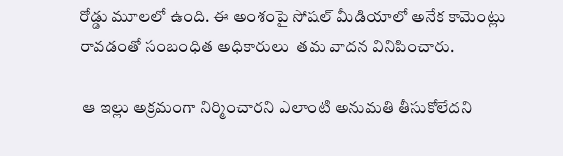రోడ్డు మూలలో ఉంది. ఈ అంశంపై సోషల్ మీడియాలో అనేక కామెంట్లు రావడంతో సంబంధిత అధికారులు  తమ వాదన వినిపించారు.

 ఆ ఇల్లు అక్రమంగా నిర్మించారని ఎలాంటి అనుమతి తీసుకోలేదని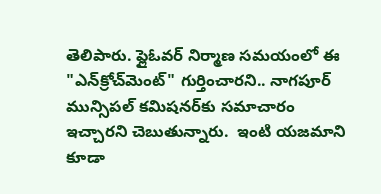తెలిపారు. ఫ్లైఓవర్ నిర్మాణ సమయంలో ఈ "ఎన్‌క్రోచ్‌మెంట్" గుర్తించారని.. నాగపూర్ మున్సిపల్ కమిషనర్‌కు సమాచారం ఇచ్చారని చెబుతున్నారు.  ఇంటి యజమాని కూడా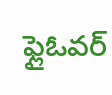ఫ్లైఓవర్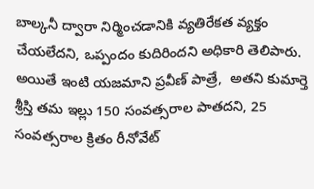బాల్కనీ ద్వారా నిర్మించడానికి వ్యతిరేకత వ్యక్తం చేయలేదని, ఒప్పందం కుదిరిందని అధికారి తెలిపారు. అయితే ఇంటి యజమాని ప్రవీణ్ పాత్రే,  అతని కుమార్తె శ్రీస్తి తమ ఇల్లు 150 సంవత్సరాల పాతదని, 25 సంవత్సరాల క్రితం రీనోవేట్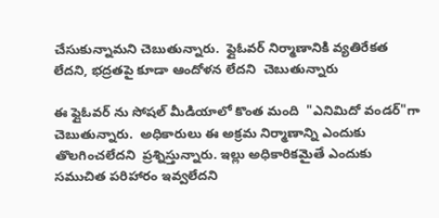చేసుకున్నామని చెబుతున్నారు.  ఫ్లైఓవర్ నిర్మాణానికి వ్యతిరేకత లేదని, భద్రతపై కూడా ఆందోళన లేదని  చెబుతున్నారు

ఈ ఫ్లైఓవర్ ను సోషల్ మీడియాలో కొంత మంది  "ఎనిమిదో వండర్"గా చెబుతున్నారు.  అధికారులు ఈ అక్రమ నిర్మాణాన్ని ఎందుకు తొలగించలేదని  ప్రశ్నిస్తున్నారు. ఇల్లు అధికారికమైతే ఎందుకు సముచిత పరిహారం ఇవ్వలేదని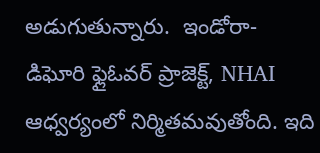అడుగుతున్నారు.  ఇండోరా-డిఘోరి ఫ్లైఓవర్ ప్రాజెక్ట్, NHAI ఆధ్వర్యంలో నిర్మితమవుతోంది. ఇది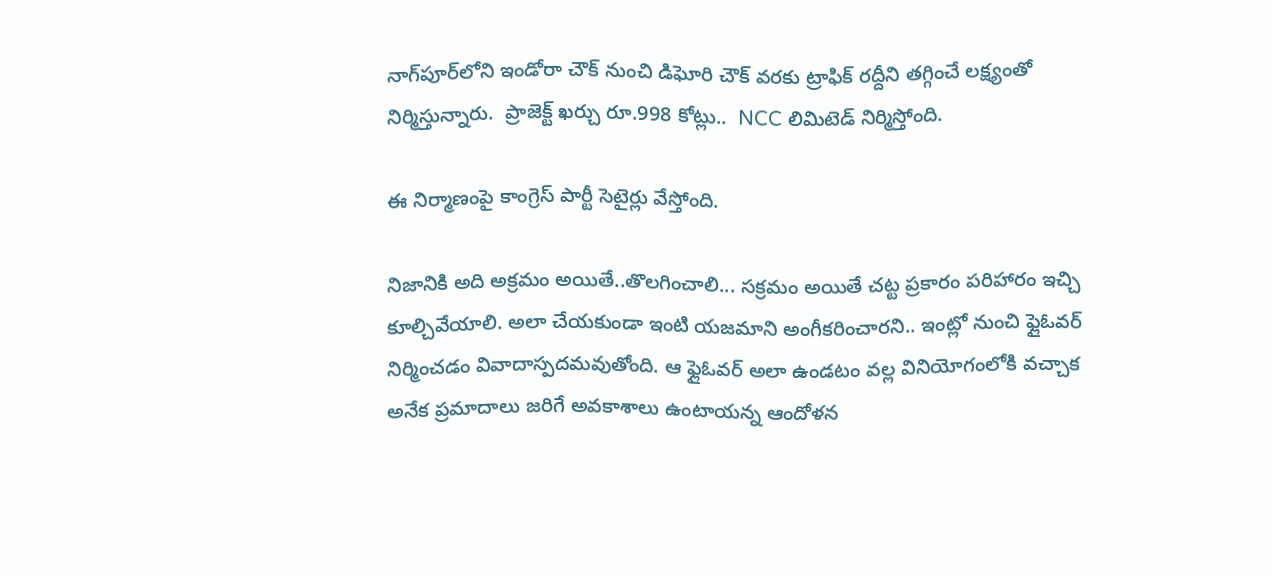నాగ్‌పూర్‌లోని ఇండోరా చౌక్ నుంచి డిఘోరి చౌక్ వరకు ట్రాఫిక్ రద్దీని తగ్గించే లక్ష్యంతో నిర్మిస్తున్నారు.  ప్రాజెక్ట్ ఖర్చు రూ.998 కోట్లు..  NCC లిమిటెడ్ నిర్మిస్తోంది.

ఈ నిర్మాణంపై కాంగ్రెస్ పార్టీ సెటైర్లు వేస్తోంది.

నిజానికి అది అక్రమం అయితే..తొలగించాలి... సక్రమం అయితే చట్ట ప్రకారం పరిహారం ఇచ్చి కూల్చివేయాలి. అలా చేయకుండా ఇంటి యజమాని అంగీకరించారని.. ఇంట్లో నుంచి ఫ్లైఓవర్ నిర్మించడం వివాదాస్పదమవుతోంది. ఆ ఫ్లైఓవర్ అలా ఉండటం వల్ల వినియోగంలోకి వచ్చాక అనేక ప్రమాదాలు జరిగే అవకాశాలు ఉంటాయన్న ఆందోళన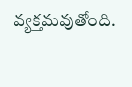వ్యక్తమవుతోంది.